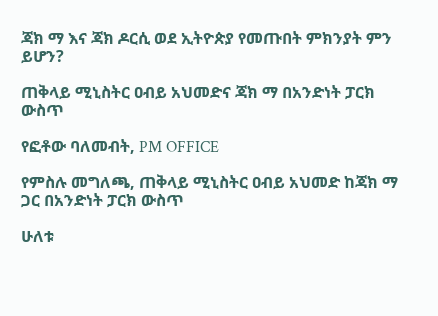ጃክ ማ እና ጃክ ዶርሲ ወደ ኢትዮጵያ የመጡበት ምክንያት ምን ይሆን?

ጠቅላይ ሚኒስትር ዐብይ አህመድና ጃክ ማ በአንድነት ፓርክ ውስጥ

የፎቶው ባለመብት, PM OFFICE

የምስሉ መግለጫ, ጠቅላይ ሚኒስትር ዐብይ አህመድ ከጃክ ማ ጋር በአንድነት ፓርክ ውስጥ

ሁለቱ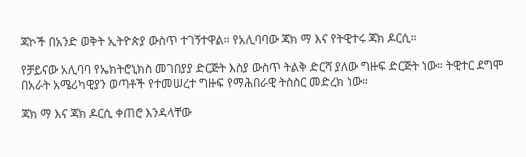ጃኮች በአንድ ወቅት ኢትዮጵያ ውስጥ ተገኝተዋል። የአሊባባው ጃክ ማ እና የትዊተሩ ጃክ ዶርሲ።

የቻይናው አሊባባ የኤክትሮኒክስ መገበያያ ድርጅት እስያ ውስጥ ትልቅ ድርሻ ያለው ግዙፍ ድርጅት ነው። ትዊተር ደግሞ በአራት አሜሪካዊያን ወጣቶች የተመሠረተ ግዙፍ የማሕበራዊ ትስስር መድረክ ነው።

ጃክ ማ እና ጃክ ዶርሲ ቀጠሮ እንዳላቸው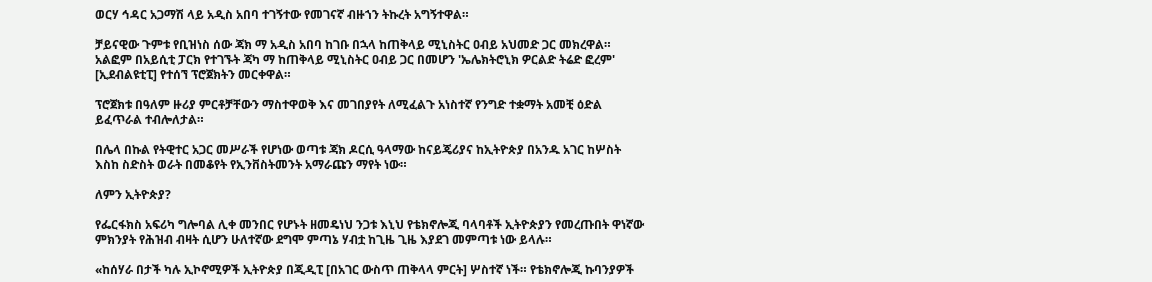ወርሃ ኅዳር አጋማሽ ላይ አዲስ አበባ ተገኝተው የመገናኛ ብዙኀን ትኩረት አግኝተዋል።

ቻይናዊው ጉምቱ የቢዝነስ ሰው ጃክ ማ አዲስ አበባ ከገቡ በኋላ ከጠቅላይ ሚኒስትር ዐብይ አህመድ ጋር መክረዋል። አልፎም በአይሲቲ ፓርክ የተገኙት ጃካ ማ ከጠቅላይ ሚኒስትር ዐብይ ጋር በመሆን 'ኤሌክትሮኒክ ዎርልድ ትሬድ ፎረም' [ኢደብልዩቲፒ] የተሰኘ ፕሮጀክትን መርቀዋል።

ፕሮጀክቱ በዓለም ዙሪያ ምርቶቻቸውን ማስተዋወቅ እና መገበያየት ለሚፈልጉ አነስተኛ የንግድ ተቋማት አመቺ ዕድል ይፈጥራል ተብሎለታል።

በሌላ በኩል የትዊተር አጋር መሥራች የሆነው ወጣቱ ጃክ ዶርሲ ዓላማው ከናይጄሪያና ከኢትዮጵያ በአንዱ አገር ከሦስት እስከ ስድስት ወራት በመቆየት የኢንቨስትመንት አማራጩን ማየት ነው።

ለምን ኢትዮጵያ?

የፌርፋክስ አፍሪካ ግሎባል ሊቀ መንበር የሆኑት ዘመዴነህ ንጋቱ እኒህ የቴክኖሎጂ ባላባቶች ኢትዮጵያን የመረጡበት ዋነኛው ምክንያት የሕዝብ ብዛት ሲሆን ሁለተኛው ደግሞ ምጣኔ ሃብቷ ከጊዜ ጊዜ እያደገ መምጣቱ ነው ይላሉ።

«ከሰሃራ በታች ካሉ ኢኮኖሚዎች ኢትዮጵያ በጂዲፒ [በአገር ውስጥ ጠቅላላ ምርት] ሦስተኛ ነች። የቴክኖሎጂ ኩባንያዎች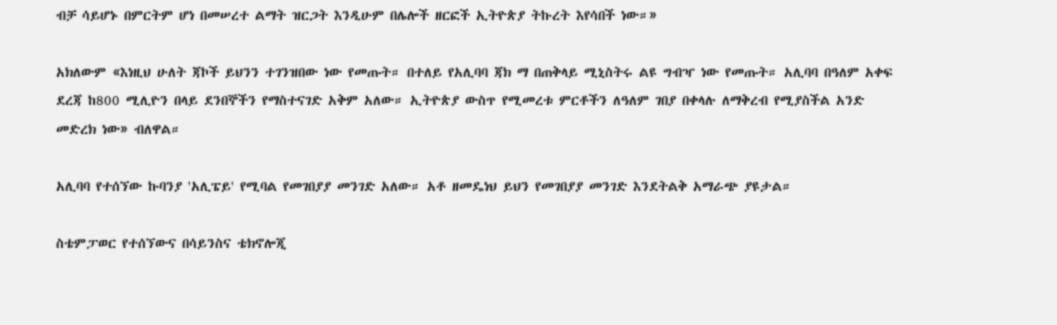ብቻ ሳይሆኑ በምርትም ሆነ በመሠረተ ልማት ዝርጋት እንዲሁም በሌሎች ዘርፎች ኢትዮጵያ ትኩረት እየሳበች ነው።»

አክለውም «እነዚህ ሁለት ጃኮች ይህንን ተገንዝበው ነው የመጡት። በተለይ የአሊባባ ጃክ ማ በጠቅላይ ሚኒስትሩ ልዩ ግብዣ ነው የመጡት። አሊባባ በዓለም አቀፍ ደረጃ ከ800 ሚሊዮን በላይ ደንበኞችን የማስተናገድ አቅም አለው። ኢትዮጵያ ውስጥ የሚመረቱ ምርቶችን ለዓለም ገበያ በቀላሉ ለማቅረብ የሚያስችል አንድ መድረክ ነው» ብለዋል።

አሊባባ የተሰኘው ኩባንያ 'አሊፔይ' የሚባል የመገበያያ መንገድ አለው። አቶ ዘመዴነህ ይህን የመገበያያ መንገድ እንደትልቅ አማራጭ ያዩታል።

ስቴምፓወር የተሰኘውና በሳይንስና ቴክኖሎጂ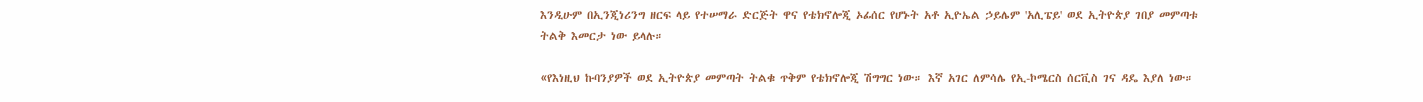እንዲሁም በኢንጂነሪንግ ዘርፍ ላይ የተሠማራ ድርጅት ዋና የቴክኖሎጂ ኦፊሰር የሆኑት አቶ ኢዮኤል ኃይሌም 'አሊፔይ' ወደ ኢትዮጵያ ገበያ መምጣቱ ትልቅ እመርታ ነው ይላሉ።

«የእነዚህ ኩባንያዎች ወደ ኢትዮጵያ መምጣት ትልቁ ጥቅም የቴክኖሎጂ ሽግግር ነው። እኛ አገር ለምሳሌ የኢ-ኮሜርስ ሰርቪስ ገና ዳዴ እያለ ነው።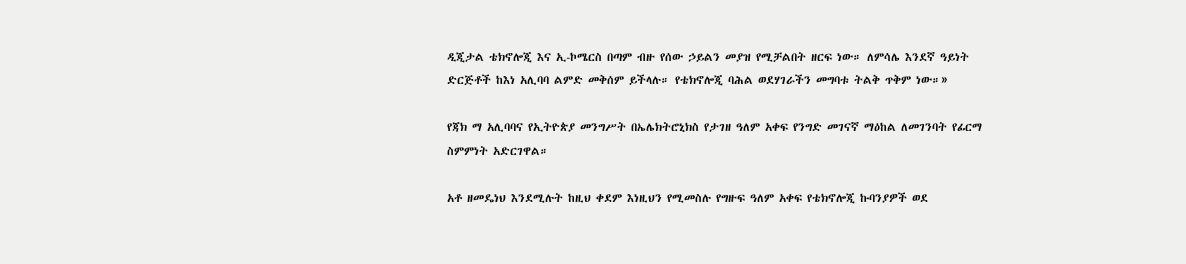ዲጂታል ቴክኖሎጂ እና ኢ-ኮሜርስ በጣም ብዙ የሰው ኃይልን መያዝ የሚቻልበት ዘርፍ ነው። ለምሳሌ እንደኛ ዓይነት ድርጅቶች ከእነ አሊባባ ልምድ መቅሰም ይችላሉ። የቴክኖሎጂ ባሕል ወደሃገራችን መግባቱ ትልቅ ጥቅም ነው።»

የጃክ ማ አሊባባና የኢትዮጵያ መንግሥት በኤሌክትሮኒክስ የታገዘ ዓለም አቀፍ የንግድ መገናኛ ማዕከል ለመገንባት የፊርማ ስምምነት አድርገዋል።

አቶ ዘመዴነህ እንደሚሉት ከዚህ ቀደም እነዚህን የሚመስሉ የግዙፍ ዓለም አቀፍ የቴክኖሎጂ ኩባንያዎች ወደ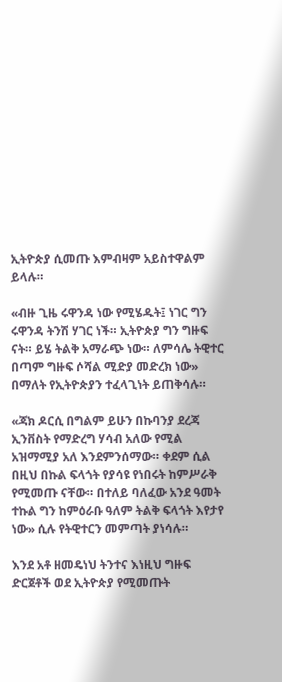ኢትዮጵያ ሲመጡ እምብዛም አይስተዋልም ይላሉ።

«ብዙ ጊዜ ሩዋንዳ ነው የሚሄዱት፤ ነገር ግን ሩዋንዳ ትንሽ ሃገር ነች። ኢትዮጵያ ግን ግዙፍ ናት። ይሄ ትልቅ አማራጭ ነው። ለምሳሌ ትዊተር በጣም ግዙፍ ሶሻል ሚድያ መድረክ ነው» በማለት የኢትዮጵያን ተፈላጊነት ይጠቅሳሉ።

«ጃክ ዶርሲ በግልም ይሁን በኩባንያ ደረጃ ኢንቨስት የማድረግ ሃሳብ አለው የሚል አዝማሚያ አለ እንደምንሰማው። ቀደም ሲል በዚህ በኩል ፍላጎት የያሳዩ የነበሩት ከምሥራቅ የሚመጡ ናቸው። በተለይ ባለፈው አንደ ዓመት ተኩል ግን ከምዕራቡ ዓለም ትልቅ ፍላጎት እየታየ ነው» ሲሉ የትዊተርን መምጣት ያነሳሉ።

እንደ አቶ ዘመዴነህ ትንተና እነዚህ ግዙፍ ድርጀቶች ወደ ኢትዮጵያ የሚመጡት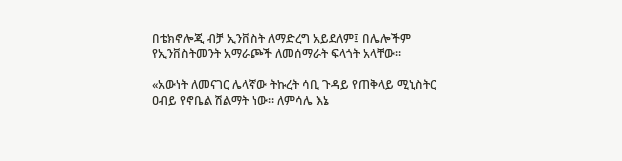በቴክኖሎጂ ብቻ ኢንቨስት ለማድረግ አይደለም፤ በሌሎችም የኢንቨስትመንት አማራጮች ለመሰማራት ፍላጎት አላቸው።

«አውነት ለመናገር ሌላኛው ትኩረት ሳቢ ጉዳይ የጠቅላይ ሚኒስትር ዐብይ የኖቤል ሽልማት ነው። ለምሳሌ እኔ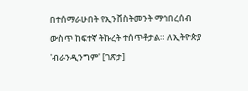በተሰማራሁበት የኢንቨስትመንት ማኅበረሰብ ውስጥ ከፍተኛ ትኩረት ተሰጥቶታል። ለኢትዮጵያ 'ብራንዲንግም' [ገጽታ]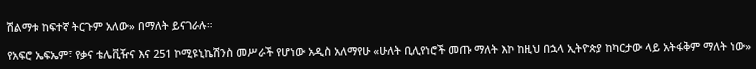ሽልማቱ ከፍተኛ ትርጉም አለው» በማለት ይናገራሉ።

የአፍሮ ኤፍኤም፣ የቃና ቴሌቪዥና እና 251 ኮሚዩኒኬሽንስ መሥራች የሆነው አዲስ አለማየሁ «ሁለት ቢሊየነሮች መጡ ማለት እኮ ከዚህ በኋላ ኢትዮጵያ ከካርታው ላይ አትፋቅም ማለት ነው»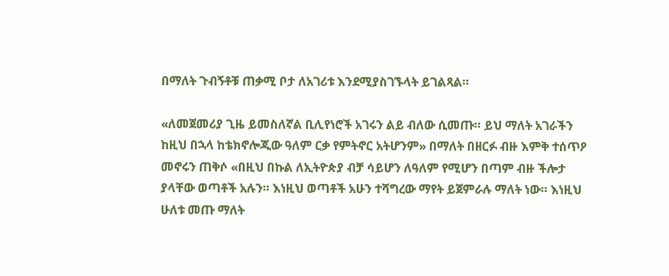በማለት ጉብኝቶቹ ጠቃሚ ቦታ ለአገሪቱ እንደሚያስገኙላት ይገልጻል።

«ለመጀመሪያ ጊዜ ይመስለኛል ቢሊየነሮች አገሩን ልይ ብለው ሲመጡ። ይህ ማለት አገራችን ከዚህ በኋላ ከቴክኖሎጂው ዓለም ርቃ የምትኖር አትሆንም» በማለት በዘርፉ ብዙ እምቅ ተሰጥዖ መኖሩን ጠቅሶ «በዚህ በኩል ለኢትዮጵያ ብቻ ሳይሆን ለዓለም የሚሆን በጣም ብዙ ችሎታ ያላቸው ወጣቶች አሉን። እነዚህ ወጣቶች አሁን ተሻግረው ማየት ይጀምራሉ ማለት ነው። እነዚህ ሁለቱ መጡ ማለት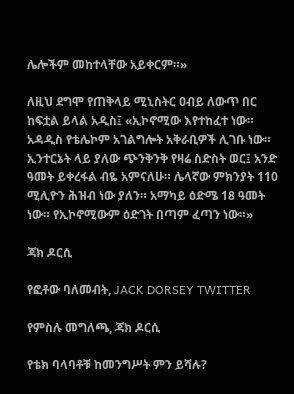ሌሎችም መከተላቸው አይቀርም።»

ለዚህ ደግሞ የጠቅላይ ሚኒስትር ዐብይ ለውጥ በር ከፍቷል ይላል አዲስ፤ «ኢኮኖሚው እየተከፈተ ነው። አዳዲስ የቴሌኮም አገልግሎት አቅራቢዎች ሊገቡ ነው። ኢንተርኔት ላይ ያለው ጭንቅንቅ የዛሬ ስድስት ወር፤ አንድ ዓመት ይቀረፋል ብዬ አምናለሁ። ሌላኛው ምክንያት 110 ሚሊዮን ሕዝብ ነው ያለን። አማካይ ዕድሜ 18 ዓመት ነው። የኢኮኖሚውም ዕድገት በጣም ፈጣን ነው።»

ጃክ ዶርሲ

የፎቶው ባለመብት, JACK DORSEY TWITTER

የምስሉ መግለጫ, ጃክ ዶርሲ

የቴክ ባላባቶቹ ከመንግሥት ምን ይሻሉ?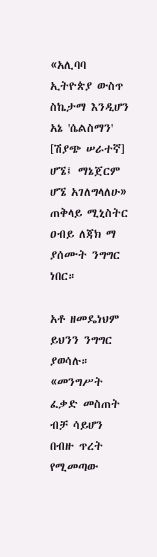«አሊባባ ኢትዮጵያ ውስጥ ስኬታማ እንዲሆን አኔ 'ሴልስማን' [ሽያጭ ሠራተኛ] ሆኜ፤ ማኔጀርም ሆኜ አገለግላለሁ» ጠቅላይ ሚኒስትር ዐብይ ለጃክ ማ ያሰሙት ንግግር ነበር።

አቶ ዘመዴነህም ይህንን ንግግር ያወሳሉ። «መንግሥት ፈቃድ መስጠት ብቻ ሳይሆን በብዙ ጥረት የሚመጣው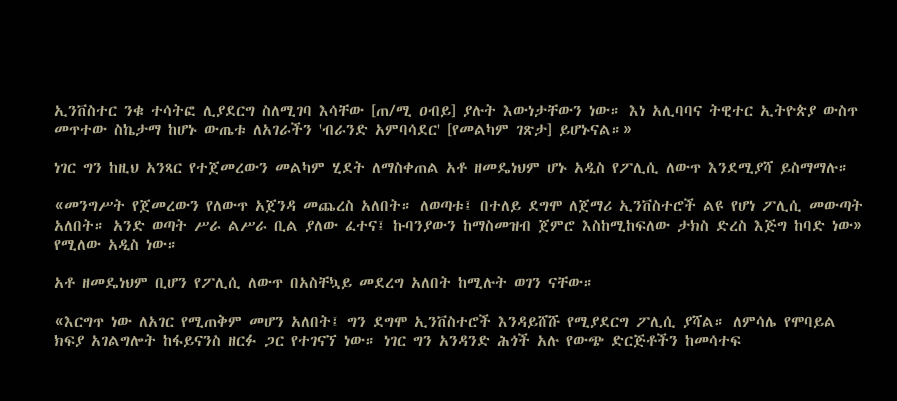ኢንቨስተር ንቁ ተሳትፎ ሊያደርግ ስለሚገባ እሳቸው [ጠ/ሚ ዐብይ] ያሉት እውነታቸውን ነው። እነ አሊባባና ትዊተር ኢትዮጵያ ውስጥ መጥተው ስኬታማ ከሆኑ ውጤቱ ለአገራችን 'ብራንድ አምባሳደር' [የመልካም ገጽታ] ይሆኑናል።»

ነገር ግን ከዚህ አንጻር የተጀመረውን መልካም ሂደት ለማስቀጠል አቶ ዘመዴነህም ሆኑ አዲስ የፖሊሲ ለውጥ እንደሚያሻ ይስማማሉ።

«መንግሥት የጀመረውን የለውጥ አጀንዳ መጨረስ አለበት። ለወጣቱ፤ በተለይ ደግሞ ለጀማሪ ኢንቨስተሮች ልዩ የሆነ ፖሊሲ መውጣት አለበት። አንድ ወጣት ሥራ ልሥራ ቢል ያለው ፈተና፤ ኩባንያውን ከማስመዝብ ጀምሮ እስከሚከፍለው ታክስ ድረስ እጅግ ከባድ ነው» የሚለው አዲስ ነው።

አቶ ዘመዴነህም ቢሆን የፖሊሲ ለውጥ በአስቸኳይ መደረግ አለበት ከሚሉት ወገን ናቸው።

«እርግጥ ነው ለአገር የሚጠቅም መሆን አለበት፤ ግን ደግሞ ኢንቨስተሮች እንዳይሸሹ የሚያደርግ ፖሊሲ ያሻል። ለምሳሌ የሞባይል ክፍያ አገልግሎት ከፋይናንስ ዘርፉ ጋር የተገናኘ ነው። ነገር ግን አንዳንድ ሕጎች አሉ የውጭ ድርጅቶችን ከመሳተፍ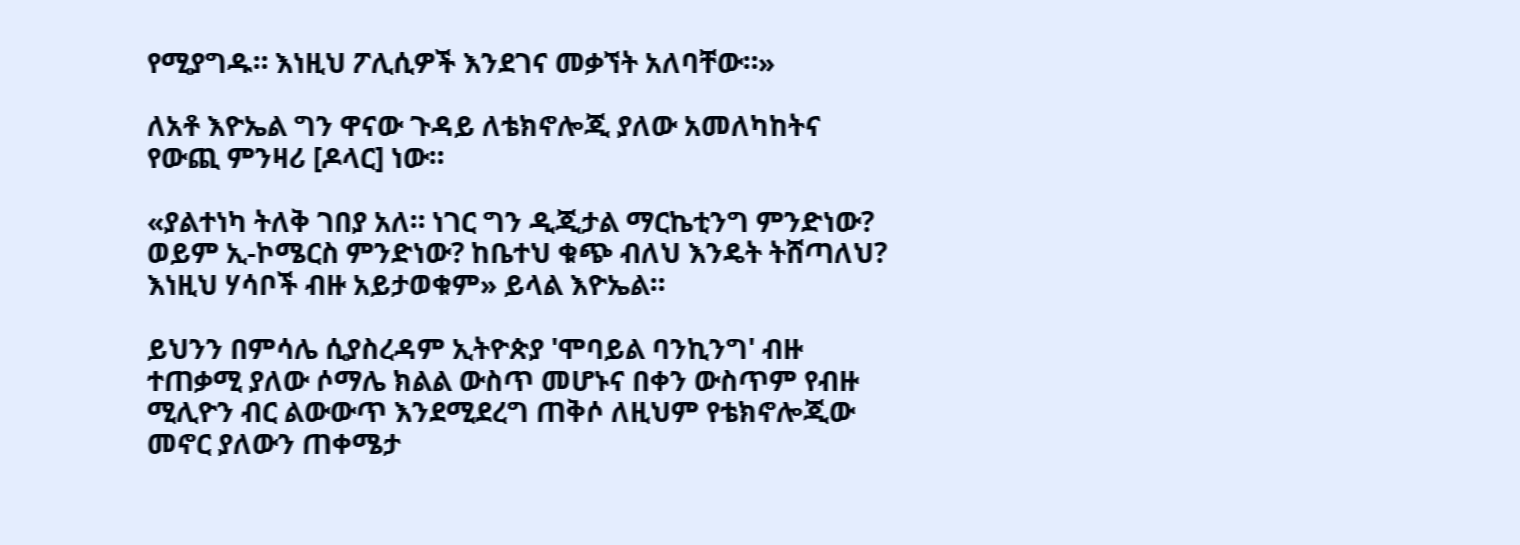የሚያግዱ። እነዚህ ፖሊሲዎች እንደገና መቃኘት አለባቸው።»

ለአቶ እዮኤል ግን ዋናው ጉዳይ ለቴክኖሎጂ ያለው አመለካከትና የውጪ ምንዛሪ [ዶላር] ነው።

«ያልተነካ ትለቅ ገበያ አለ። ነገር ግን ዲጂታል ማርኬቲንግ ምንድነው? ወይም ኢ-ኮሜርስ ምንድነው? ከቤተህ ቁጭ ብለህ እንዴት ትሸጣለህ? እነዚህ ሃሳቦች ብዙ አይታወቁም» ይላል እዮኤል።

ይህንን በምሳሌ ሲያስረዳም ኢትዮጵያ 'ሞባይል ባንኪንግ' ብዙ ተጠቃሚ ያለው ሶማሌ ክልል ውስጥ መሆኑና በቀን ውስጥም የብዙ ሚሊዮን ብር ልውውጥ እንደሚደረግ ጠቅሶ ለዚህም የቴክኖሎጂው መኖር ያለውን ጠቀሜታ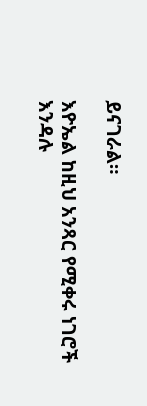ይናገራል።

እዮኤል ከዚህ አንጻር የሚቀሩ ነገሮች እንዳሉ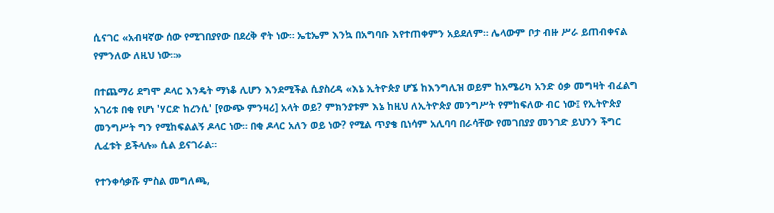ሲናገር «አብዛኛው ሰው የሚገበያየው በደረቅ ኖት ነው። ኤቲኤም እንኳ በአግባቡ እየተጠቀምን አይደለም። ሌላውም ቦታ ብዙ ሥራ ይጠብቀናል የምንለው ለዚህ ነው።»

በተጨማሪ ደግሞ ዶላር እንዴት ማነቆ ሊሆን እንደሚችል ሲያስረዳ «እኔ ኢትዮጵያ ሆኜ ከእንግሊዝ ወይም ከአሜሪካ አንድ ዕቃ መግዛት ብፈልግ አገሪቱ በቂ የሆነ 'ሃርድ ከረንሲ' [የውጭ ምንዛሪ] አላት ወይ? ምክንያቱም እኔ ከዚህ ለኢትዮጵያ መንግሥት የምከፍለው ብር ነው፤ የኢትዮጵያ መንግሥት ግን የሚከፍልልኝ ዶላር ነው። በቂ ዶላር አለን ወይ ነው? የሚል ጥያቄ ቢነሳም አሊባባ በራሳቸው የመገበያያ መንገድ ይህንን ችግር ሊፈቱት ይችላሉ» ሲል ይናገራል።

የተንቀሳቃሹ ምስል መግለጫ,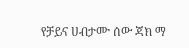የቻይና ሀብታሙ ሰው ጃክ ማ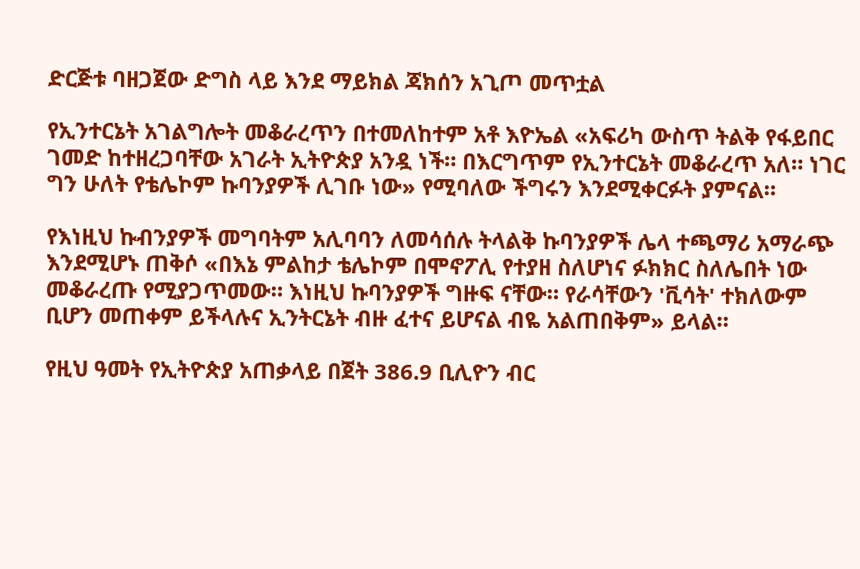ድርጅቱ ባዘጋጀው ድግስ ላይ እንደ ማይክል ጃክሰን አጊጦ መጥቷል

የኢንተርኔት አገልግሎት መቆራረጥን በተመለከተም አቶ እዮኤል «አፍሪካ ውስጥ ትልቅ የፋይበር ገመድ ከተዘረጋባቸው አገራት ኢትዮጵያ አንዷ ነች። በእርግጥም የኢንተርኔት መቆራረጥ አለ። ነገር ግን ሁለት የቴሌኮም ኩባንያዎች ሊገቡ ነው» የሚባለው ችግሩን እንደሚቀርፉት ያምናል።

የእነዚህ ኩብንያዎች መግባትም አሊባባን ለመሳሰሉ ትላልቅ ኩባንያዎች ሌላ ተጫማሪ አማራጭ እንደሚሆኑ ጠቅሶ «በእኔ ምልከታ ቴሌኮም በሞኖፖሊ የተያዘ ስለሆነና ፉክክር ስለሌበት ነው መቆራረጡ የሚያጋጥመው። እነዚህ ኩባንያዎች ግዙፍ ናቸው። የራሳቸውን 'ቪሳት' ተክለውም ቢሆን መጠቀም ይችላሉና ኢንትርኔት ብዙ ፈተና ይሆናል ብዬ አልጠበቅም» ይላል።

የዚህ ዓመት የኢትዮጵያ አጠቃላይ በጀት 386.9 ቢሊዮን ብር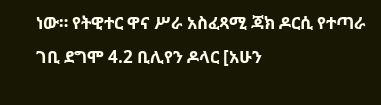ነው። የትዊተር ዋና ሥራ አስፈጻሚ ጃክ ዶርሲ የተጣራ ገቢ ደግሞ 4.2 ቢሊየን ዶላር [አሁን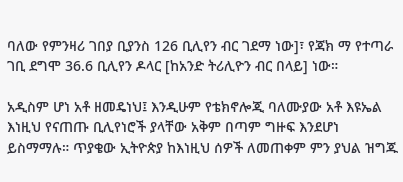ባለው የምንዛሪ ገበያ ቢያንስ 126 ቢሊየን ብር ገደማ ነው]፣ የጃክ ማ የተጣራ ገቢ ደግሞ 36.6 ቢሊየን ዶላር [ከአንድ ትሪሊዮን ብር በላይ] ነው።

አዲስም ሆነ አቶ ዘመዴነህ፤ እንዲሁም የቴክኖሎጂ ባለሙያው አቶ እዩኤል እነዚህ የናጠጡ ቢሊየነሮች ያላቸው አቅም በጣም ግዙፍ እንደሆነ ይስማማሉ። ጥያቄው ኢትዮጵያ ከእነዚህ ሰዎች ለመጠቀም ምን ያህል ዝግጁ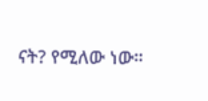ናት? የሚለው ነው።